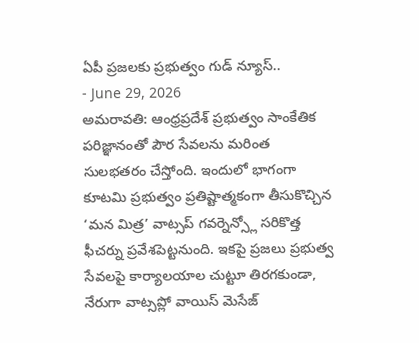ఏపీ ప్రజలకు ప్రభుత్వం గుడ్ న్యూస్..
- June 29, 2026
అమరావతి: ఆంధ్రప్రదేశ్ ప్రభుత్వం సాంకేతిక పరిజ్ఞానంతో పౌర సేవలను మరింత సులభతరం చేస్తోంది. ఇందులో భాగంగా కూటమి ప్రభుత్వం ప్రతిష్టాత్మకంగా తీసుకొచ్చిన ‘మన మిత్ర’ వాట్సప్ గవర్నెన్స్లో సరికొత్త ఫీచర్ను ప్రవేశపెట్టనుంది. ఇకపై ప్రజలు ప్రభుత్వ సేవలపై కార్యాలయాల చుట్టూ తిరగకుండా, నేరుగా వాట్సప్లో వాయిస్ మెసేజ్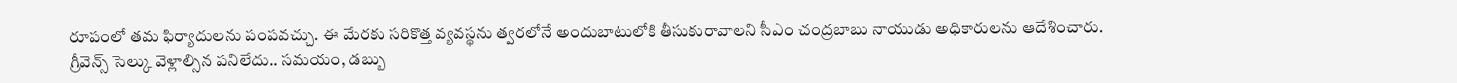రూపంలో తమ ఫిర్యాదులను పంపవచ్చు. ఈ మేరకు సరికొత్త వ్యవస్థను త్వరలోనే అందుబాటులోకి తీసుకురావాలని సీఎం చంద్రబాబు నాయుడు అధికారులను ఆదేశించారు.
గ్రీవెన్స్ సెల్కు వెళ్లాల్సిన పనిలేదు.. సమయం, డబ్బు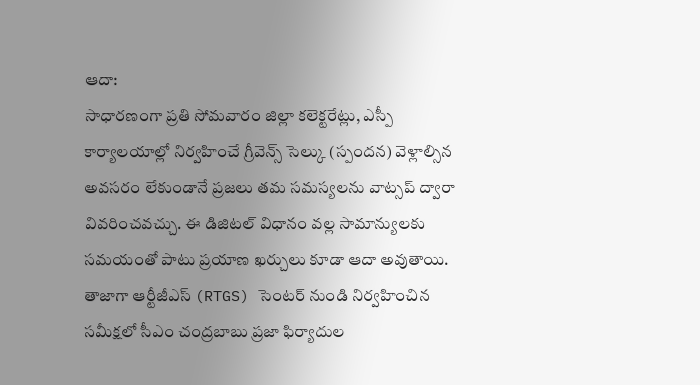ఆదా:
సాధారణంగా ప్రతి సోమవారం జిల్లా కలెక్టరేట్లు, ఎస్పీ కార్యాలయాల్లో నిర్వహించే గ్రీవెన్స్ సెల్కు (స్పందన) వెళ్లాల్సిన అవసరం లేకుండానే ప్రజలు తమ సమస్యలను వాట్సప్ ద్వారా వివరించవచ్చు. ఈ డిజిటల్ విధానం వల్ల సామాన్యులకు సమయంతో పాటు ప్రయాణ ఖర్చులు కూడా ఆదా అవుతాయి. తాజాగా ఆర్టీజీఎస్ (RTGS) సెంటర్ నుండి నిర్వహించిన సమీక్షలో సీఎం చంద్రబాబు ప్రజా ఫిర్యాదుల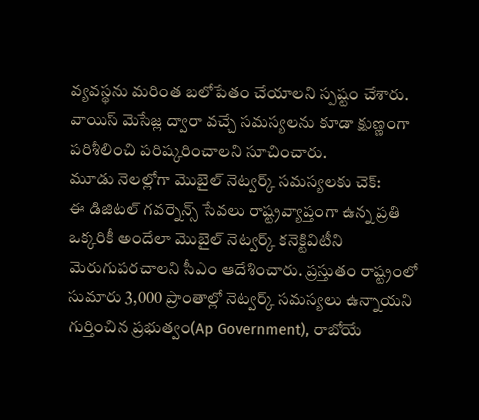వ్యవస్థను మరింత బలోపేతం చేయాలని స్పష్టం చేశారు. వాయిస్ మెసేజ్ల ద్వారా వచ్చే సమస్యలను కూడా క్షుణ్ణంగా పరిశీలించి పరిష్కరించాలని సూచించారు.
మూడు నెలల్లోగా మొబైల్ నెట్వర్క్ సమస్యలకు చెక్:
ఈ డిజిటల్ గవర్నెన్స్ సేవలు రాష్ట్రవ్యాప్తంగా ఉన్న ప్రతి ఒక్కరికీ అందేలా మొబైల్ నెట్వర్క్ కనెక్టివిటీని మెరుగుపరచాలని సీఎం ఆదేశించారు. ప్రస్తుతం రాష్ట్రంలో సుమారు 3,000 ప్రాంతాల్లో నెట్వర్క్ సమస్యలు ఉన్నాయని గుర్తించిన ప్రభుత్వం(Ap Government), రాబోయే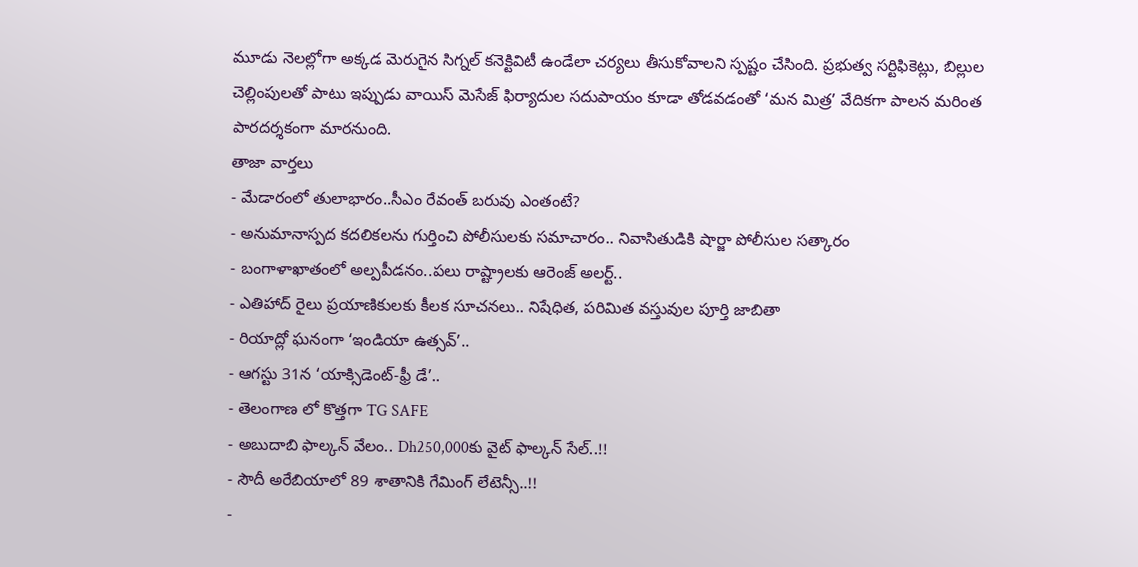మూడు నెలల్లోగా అక్కడ మెరుగైన సిగ్నల్ కనెక్టివిటీ ఉండేలా చర్యలు తీసుకోవాలని స్పష్టం చేసింది. ప్రభుత్వ సర్టిఫికెట్లు, బిల్లుల చెల్లింపులతో పాటు ఇప్పుడు వాయిస్ మెసేజ్ ఫిర్యాదుల సదుపాయం కూడా తోడవడంతో ‘మన మిత్ర’ వేదికగా పాలన మరింత పారదర్శకంగా మారనుంది.
తాజా వార్తలు
- మేడారంలో తులాభారం..సీఎం రేవంత్ బరువు ఎంతంటే?
- అనుమానాస్పద కదలికలను గుర్తించి పోలీసులకు సమాచారం.. నివాసితుడికి షార్జా పోలీసుల సత్కారం
- బంగాళాఖాతంలో అల్పపీడనం..పలు రాష్ట్రాలకు ఆరెంజ్ అలర్ట్..
- ఎతిహాద్ రైలు ప్రయాణికులకు కీలక సూచనలు.. నిషేధిత, పరిమిత వస్తువుల పూర్తి జాబితా
- రియాద్లో ఘనంగా ‘ఇండియా ఉత్సవ్’..
- ఆగస్టు 31న ‘యాక్సిడెంట్-ఫ్రీ డే’..
- తెలంగాణ లో కొత్తగా TG SAFE
- అబుదాబి ఫాల్కన్ వేలం.. Dh250,000కు వైట్ ఫాల్కన్ సేల్..!!
- సౌదీ అరేబియాలో 89 శాతానికి గేమింగ్ లేటెన్సీ..!!
-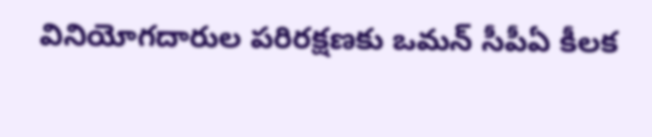వినియోగదారుల పరిరక్షణకు ఒమన్ సీపీఏ కీలక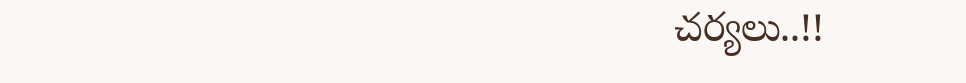చర్యలు..!!